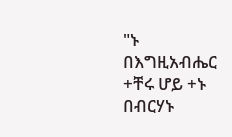"ኑ በእግዚአብሔር +ቸሩ ሆይ +ኑ በብርሃኑ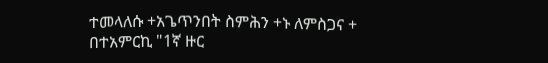ተመላለሱ +አጌጥንበት ስምሕን +ኑ ለምስጋና + በተአምርኪ "1ኛ ዙር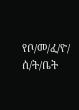የቦ/መ/ፈ/ዮ/ ሰ/ት/ቤት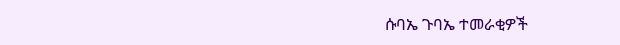ሱባኤ ጉባኤ ተመራቂዎች